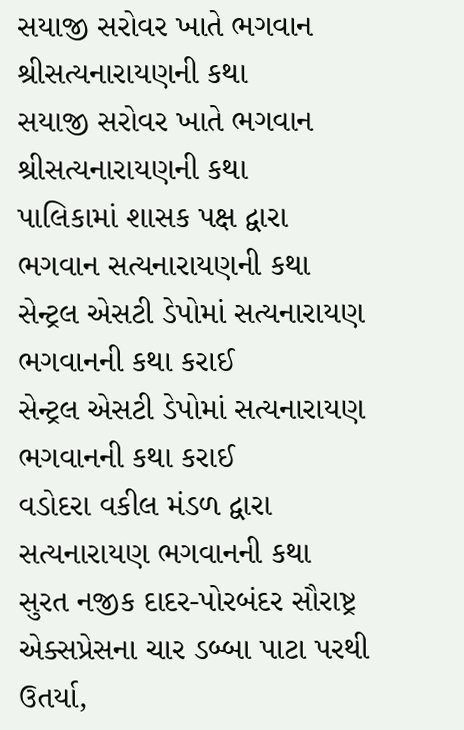સયાજી સરોવર ખાતે ભગવાન શ્રીસત્યનારાયણની કથા
સયાજી સરોવર ખાતે ભગવાન શ્રીસત્યનારાયણની કથા
પાલિકામાં શાસક પક્ષ દ્વારા ભગવાન સત્યનારાયણની કથા
સેન્ટ્રલ એસટી ડેપોમાં સત્યનારાયણ ભગવાનની કથા કરાઈ
સેન્ટ્રલ એસટી ડેપોમાં સત્યનારાયણ ભગવાનની કથા કરાઈ
વડોદરા વકીલ મંડળ દ્વારા સત્યનારાયણ ભગવાનની કથા
સુરત નજીક દાદર-પોરબંદર સૌરાષ્ટ્ર એક્સપ્રેસના ચાર ડબ્બા પાટા પરથી ઉતર્યા,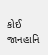કોઈ જાનહાનિ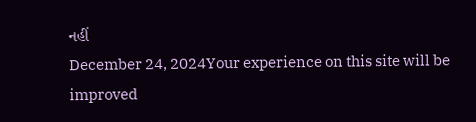નહીં
December 24, 2024Your experience on this site will be improved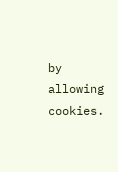by allowing cookies.